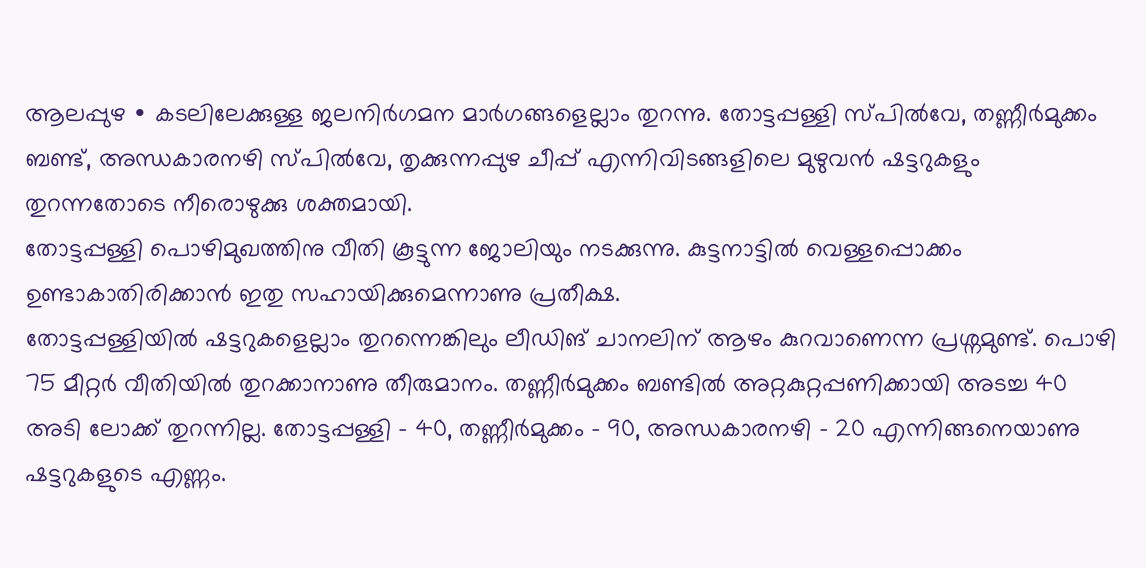ആലപ്പുഴ ∙ കടലിലേക്കുള്ള ജലനിർഗമന മാർഗങ്ങളെല്ലാം തുറന്നു. തോട്ടപ്പള്ളി സ്പിൽവേ, തണ്ണീർമുക്കം ബണ്ട്, അന്ധകാരനഴി സ്പിൽവേ, തൃക്കുന്നപ്പുഴ ചീപ്പ് എന്നിവിടങ്ങളിലെ മുഴുവൻ ഷട്ടറുകളും തുറന്നതോടെ നീരൊഴുക്കു ശക്തമായി.
തോട്ടപ്പള്ളി പൊഴിമുഖത്തിനു വീതി കൂട്ടുന്ന ജോലിയും നടക്കുന്നു. കുട്ടനാട്ടിൽ വെള്ളപ്പൊക്കം ഉണ്ടാകാതിരിക്കാൻ ഇതു സഹായിക്കുമെന്നാണു പ്രതീക്ഷ.
തോട്ടപ്പള്ളിയിൽ ഷട്ടറുകളെല്ലാം തുറന്നെങ്കിലും ലീഡിങ് ചാനലിന് ആഴം കുറവാണെന്ന പ്രശ്നമുണ്ട്. പൊഴി 75 മീറ്റർ വീതിയിൽ തുറക്കാനാണു തീരുമാനം. തണ്ണീർമുക്കം ബണ്ടിൽ അറ്റകുറ്റപ്പണിക്കായി അടച്ച 40 അടി ലോക്ക് തുറന്നില്ല. തോട്ടപ്പള്ളി – 40, തണ്ണീർമുക്കം – 90, അന്ധകാരനഴി – 20 എന്നിങ്ങനെയാണു ഷട്ടറുകളുടെ എണ്ണം.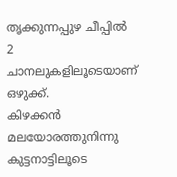തൃക്കുന്നപ്പുഴ ചീപ്പിൽ 2 ചാനലുകളിലൂടെയാണ് ഒഴുക്ക്.
കിഴക്കൻ മലയോരത്തുനിന്നു കുട്ടനാട്ടിലൂടെ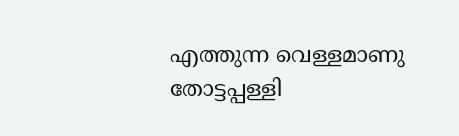എത്തുന്ന വെള്ളമാണു തോട്ടപ്പള്ളി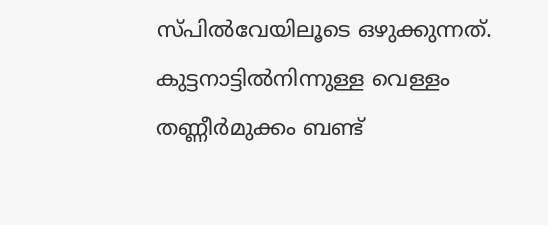സ്പിൽവേയിലൂടെ ഒഴുക്കുന്നത്. കുട്ടനാട്ടിൽനിന്നുള്ള വെള്ളം തണ്ണീർമുക്കം ബണ്ട്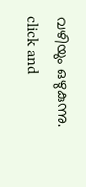വഴിയും ഒഴുകുന്നു.
click and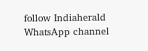follow Indiaherald WhatsApp channel